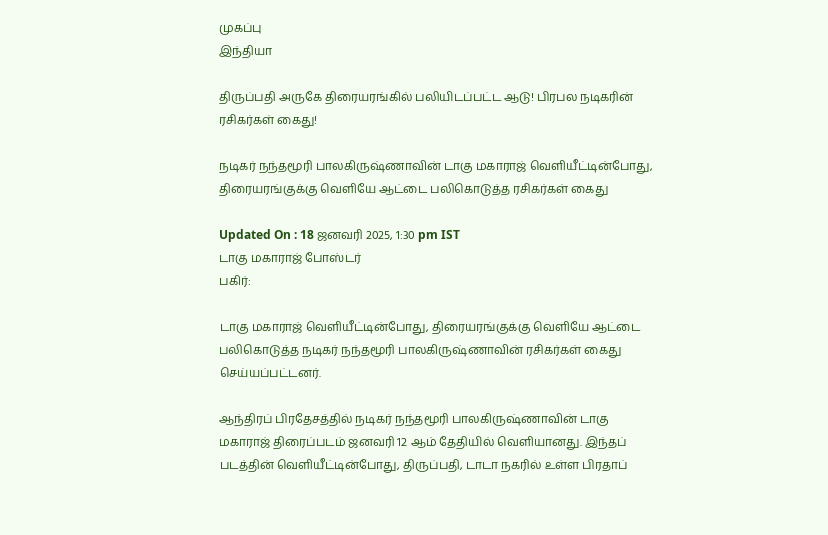முகப்பு
இந்தியா

திருப்பதி அருகே திரையரங்கில் பலியிடப்பட்ட ஆடு! பிரபல நடிகரின் ரசிகர்கள் கைது!

நடிகர் நந்தமூரி பாலகிருஷ்ணாவின் டாகு மகாராஜ் வெளியீட்டின்போது, திரையரங்குக்கு வெளியே ஆட்டை பலிகொடுத்த ரசிகர்கள் கைது

Updated On : 18 ஜனவரி 2025, 1:30 pm IST
டாகு மகாராஜ் போஸ்டர்
பகிர்:

டாகு மகாராஜ் வெளியீட்டின்போது, திரையரங்குக்கு வெளியே ஆட்டை பலிகொடுத்த நடிகர் நந்தமூரி பாலகிருஷ்ணாவின் ரசிகர்கள் கைது செய்யப்பட்டனர்.

ஆந்திரப் பிரதேசத்தில் நடிகர் நந்தமூரி பாலகிருஷ்ணாவின் டாகு மகாராஜ் திரைப்படம் ஜனவரி 12 ஆம் தேதியில் வெளியானது. இந்தப் படத்தின் வெளியீட்டின்போது, திருப்பதி, டாடா நகரில் உள்ள பிரதாப்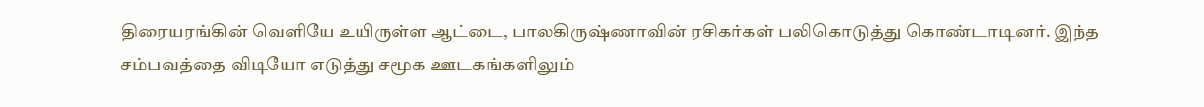திரையரங்கின் வெளியே உயிருள்ள ஆட்டை, பாலகிருஷ்ணாவின் ரசிகர்கள் பலிகொடுத்து கொண்டாடினர். இந்த சம்பவத்தை விடியோ எடுத்து சமூக ஊடகங்களிலும்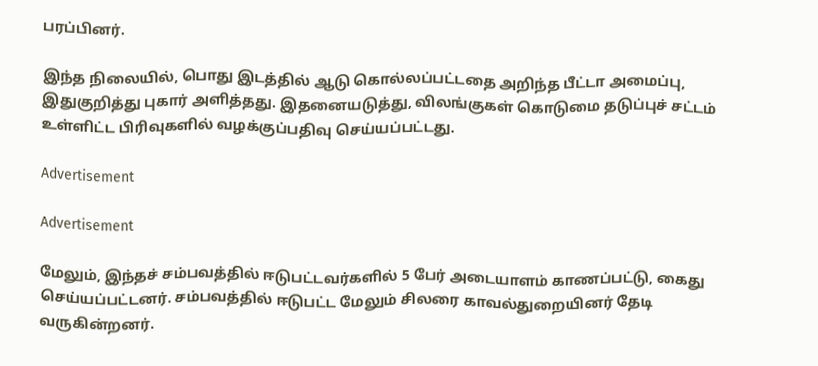பரப்பினர்.

இந்த நிலையில், பொது இடத்தில் ஆடு கொல்லப்பட்டதை அறிந்த பீட்டா அமைப்பு, இதுகுறித்து புகார் அளித்தது. இதனையடுத்து, விலங்குகள் கொடுமை தடுப்புச் சட்டம் உள்ளிட்ட பிரிவுகளில் வழக்குப்பதிவு செய்யப்பட்டது.

Advertisement

Advertisement

மேலும், இந்தச் சம்பவத்தில் ஈடுபட்டவர்களில் 5 பேர் அடையாளம் காணப்பட்டு, கைது செய்யப்பட்டனர். சம்பவத்தில் ஈடுபட்ட மேலும் சிலரை காவல்துறையினர் தேடி வருகின்றனர்.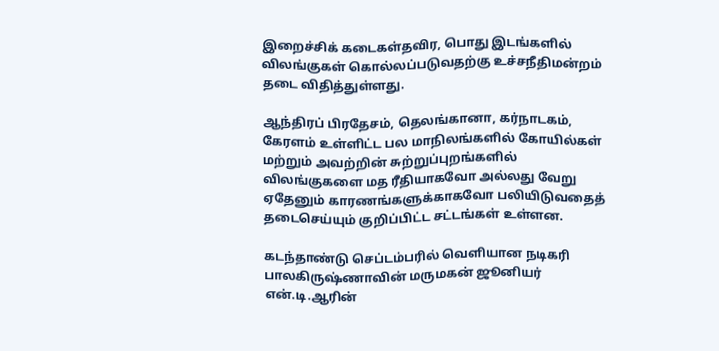இறைச்சிக் கடைகள்தவிர, பொது இடங்களில் விலங்குகள் கொல்லப்படுவதற்கு உச்சநீதிமன்றம் தடை விதித்துள்ளது.

ஆந்திரப் பிரதேசம், தெலங்கானா, கர்நாடகம், கேரளம் உள்ளிட்ட பல மாநிலங்களில் கோயில்கள் மற்றும் அவற்றின் சுற்றுப்புறங்களில் விலங்குகளை மத ரீதியாகவோ அல்லது வேறு ஏதேனும் காரணங்களுக்காகவோ பலியிடுவதைத் தடைசெய்யும் குறிப்பிட்ட சட்டங்கள் உள்ளன.

கடந்தாண்டு செப்டம்பரில் வெளியான நடிகரி பாலகிருஷ்ணாவின் மருமகன் ஜூனியர் என்.டி.ஆரின்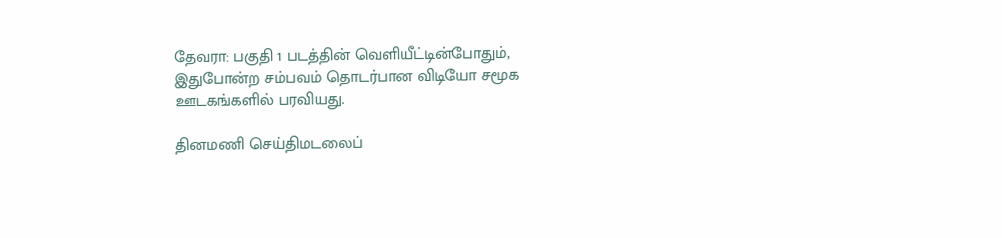தேவரா: பகுதி 1 படத்தின் வெளியீட்டின்போதும், இதுபோன்ற சம்பவம் தொடர்பான விடியோ சமூக ஊடகங்களில் பரவியது.

தினமணி செய்திமடலைப்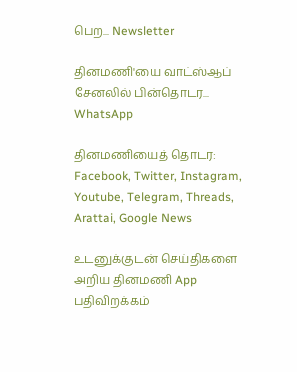பெற... Newsletter

தினமணி'யை வாட்ஸ்ஆப் சேனலில் பின்தொடர... WhatsApp

தினமணியைத் தொடர: Facebook, Twitter, Instagram, Youtube, Telegram, Threads, Arattai, Google News

உடனுக்குடன் செய்திகளை அறிய தினமணி App பதிவிறக்கம்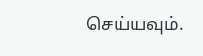செய்யவும்.